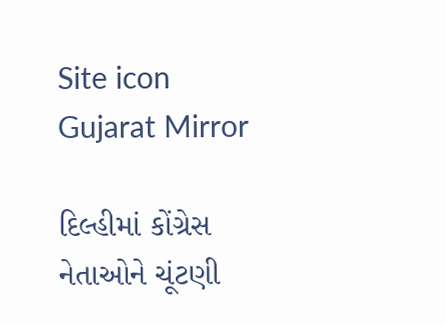Site icon Gujarat Mirror

દિલ્હીમાં કોંગ્રેસ નેતાઓને ચૂંટણી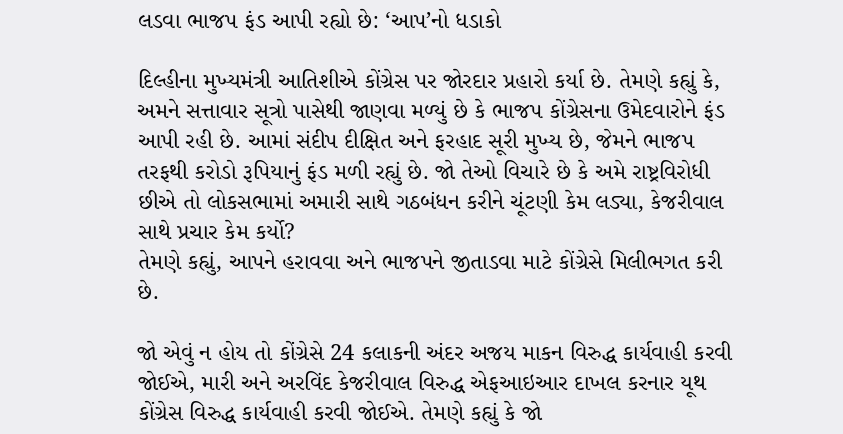લડવા ભાજપ ફંડ આપી રહ્યો છે: ‘આપ’નો ધડાકો

દિલ્હીના મુખ્યમંત્રી આતિશીએ કોંગ્રેસ પર જોરદાર પ્રહારો કર્યા છે. તેમણે કહ્યું કે, અમને સત્તાવાર સૂત્રો પાસેથી જાણવા મળ્યું છે કે ભાજપ કોંગ્રેસના ઉમેદવારોને ફંડ આપી રહી છે. આમાં સંદીપ દીક્ષિત અને ફરહાદ સૂરી મુખ્ય છે, જેમને ભાજપ તરફથી કરોડો રૂપિયાનું ફંડ મળી રહ્યું છે. જો તેઓ વિચારે છે કે અમે રાષ્ટ્રવિરોધી છીએ તો લોકસભામાં અમારી સાથે ગઠબંધન કરીને ચૂંટણી કેમ લડ્યા, કેજરીવાલ સાથે પ્રચાર કેમ કર્યો?
તેમણે કહ્યું, આપને હરાવવા અને ભાજપને જીતાડવા માટે કોંગ્રેસે મિલીભગત કરી છે.

જો એવું ન હોય તો કોંગ્રેસે 24 કલાકની અંદર અજય માકન વિરુદ્ધ કાર્યવાહી કરવી જોઈએ, મારી અને અરવિંદ કેજરીવાલ વિરુદ્ધ એફઆઇઆર દાખલ કરનાર યૂથ કોંગ્રેસ વિરુદ્ધ કાર્યવાહી કરવી જોઈએ. તેમણે કહ્યું કે જો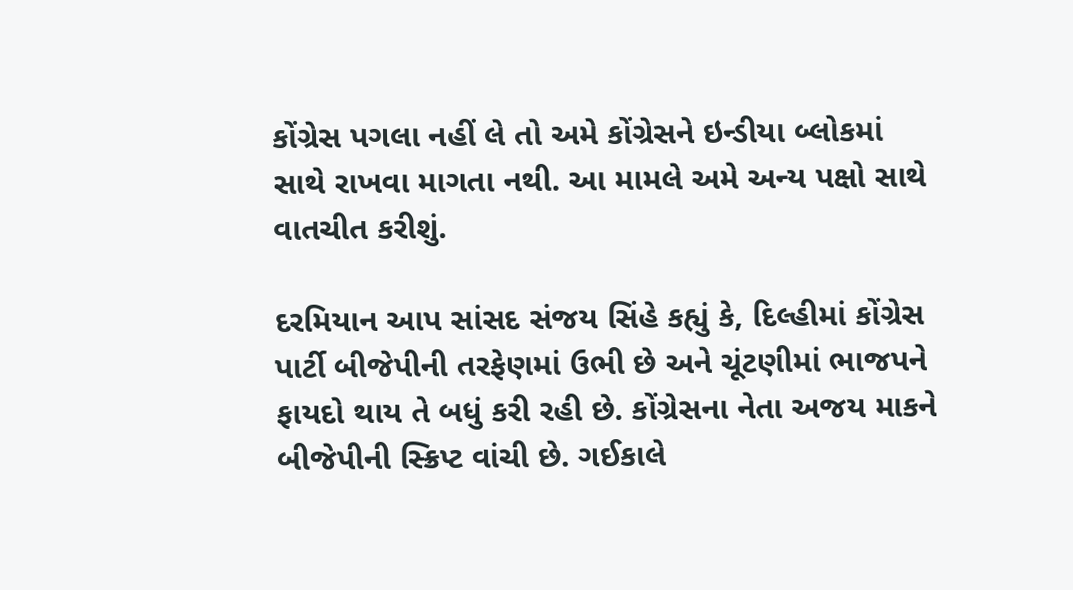કોંગ્રેસ પગલા નહીં લે તો અમે કોંગ્રેસને ઇન્ડીયા બ્લોકમાં સાથે રાખવા માગતા નથી. આ મામલે અમે અન્ય પક્ષો સાથે વાતચીત કરીશું.

દરમિયાન આપ સાંસદ સંજય સિંહે કહ્યું કે, દિલ્હીમાં કોંગ્રેસ પાર્ટી બીજેપીની તરફેણમાં ઉભી છે અને ચૂંટણીમાં ભાજપને ફાયદો થાય તે બધું કરી રહી છે. કોંગ્રેસના નેતા અજય માકને બીજેપીની સ્ક્રિપ્ટ વાંચી છે. ગઈકાલે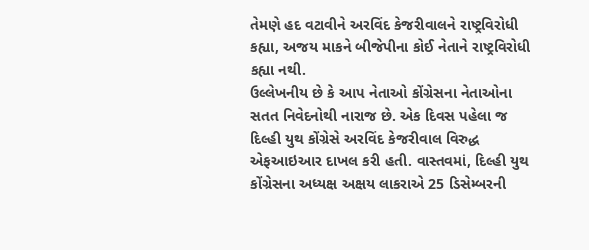તેમણે હદ વટાવીને અરવિંદ કેજરીવાલને રાષ્ટ્રવિરોધી કહ્યા, અજય માકને બીજેપીના કોઈ નેતાને રાષ્ટ્રવિરોધી કહ્યા નથી.
ઉલ્લેખનીય છે કે આપ નેતાઓ કોંગ્રેસના નેતાઓના સતત નિવેદનોથી નારાજ છે. એક દિવસ પહેલા જ દિલ્હી યુથ કોંગ્રેસે અરવિંદ કેજરીવાલ વિરુદ્ધ એફઆઇઆર દાખલ કરી હતી. વાસ્તવમાં, દિલ્હી યુથ કોંગ્રેસના અધ્યક્ષ અક્ષય લાકરાએ 25 ડિસેમ્બરની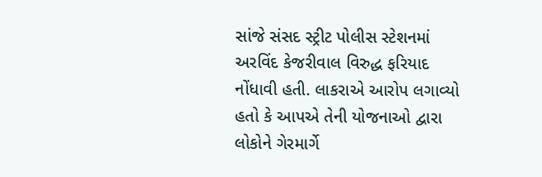સાંજે સંસદ સ્ટ્રીટ પોલીસ સ્ટેશનમાં અરવિંદ કેજરીવાલ વિરુદ્ધ ફરિયાદ નોંધાવી હતી. લાકરાએ આરોપ લગાવ્યો હતો કે આપએ તેની યોજનાઓ દ્વારા લોકોને ગેરમાર્ગે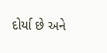દોર્યા છે અને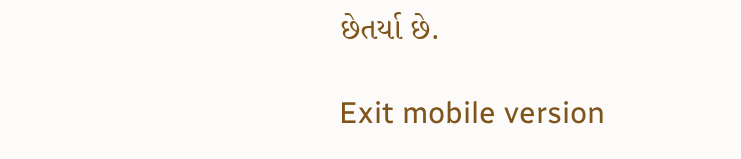છેતર્યા છે.

Exit mobile version